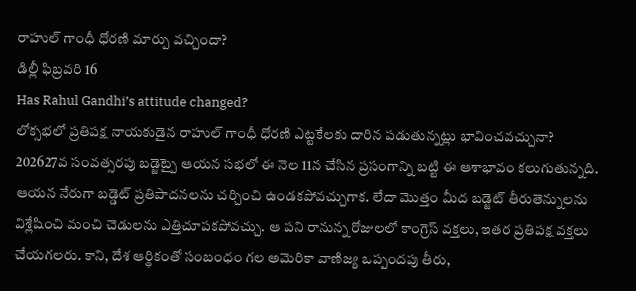రాహుల్ గాంధీ ధోరణి మార్పు వచ్చిందా?
డిల్లీ ఫిబ్రవరి 16
Has Rahul Gandhi’s attitude changed?
లోక్సభలో ప్రతిపక్ష నాయకుడైన రాహుల్ గాంధీ ధోరణి ఎట్టకేలకు దారిన పడుతున్నట్లు భావించవచ్చునా? 202627వ సంవత్సరపు బడ్జెట్పై ఆయన సభలో ఈ నెల 11న చేసిన ప్రసంగాన్ని బట్టి ఈ ఆశాభావం కలుగుతున్నది. ఆయన నేరుగా బడ్డెట్ ప్రతిపాదనలను చర్చించి ఉండకపోవచ్చుగాక. లేదా మొత్తం మీద బడ్జెట్ తీరుతెన్నులను విశ్లేషించి మంచి చెడులను ఎత్తిచూపకపోవచ్చు. ఆ పని రానున్న రోజులలో కాంగ్రెస్ వక్తలు, ఇతర ప్రతిపక్ష వక్తలు చేయగలరు. కాని, దేశ ఆర్థికంతో సంబంధం గల అమెరికా వాణిజ్య ఒప్పందపు తీరు,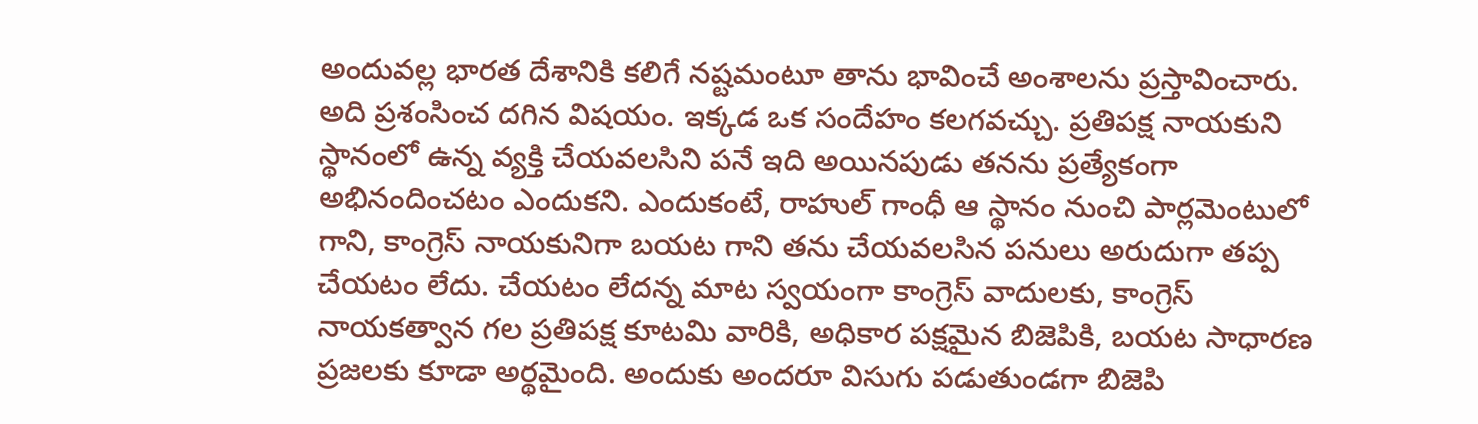అందువల్ల భారత దేశానికి కలిగే నష్టమంటూ తాను భావించే అంశాలను ప్రస్తావించారు. అది ప్రశంసించ దగిన విషయం. ఇక్కడ ఒక సందేహం కలగవచ్చు. ప్రతిపక్ష నాయకుని స్థానంలో ఉన్న వ్యక్తి చేయవలసిని పనే ఇది అయినపుడు తనను ప్రత్యేకంగా అభినందించటం ఎందుకని. ఎందుకంటే, రాహుల్ గాంధీ ఆ స్థానం నుంచి పార్లమెంటులో గాని, కాంగ్రెస్ నాయకునిగా బయట గాని తను చేయవలసిన పనులు అరుదుగా తప్ప చేయటం లేదు. చేయటం లేదన్న మాట స్వయంగా కాంగ్రెస్ వాదులకు, కాంగ్రెస్ నాయకత్వాన గల ప్రతిపక్ష కూటమి వారికి, అధికార పక్షమైన బిజెపికి, బయట సాధారణ ప్రజలకు కూడా అర్థమైంది. అందుకు అందరూ విసుగు పడుతుండగా బిజెపి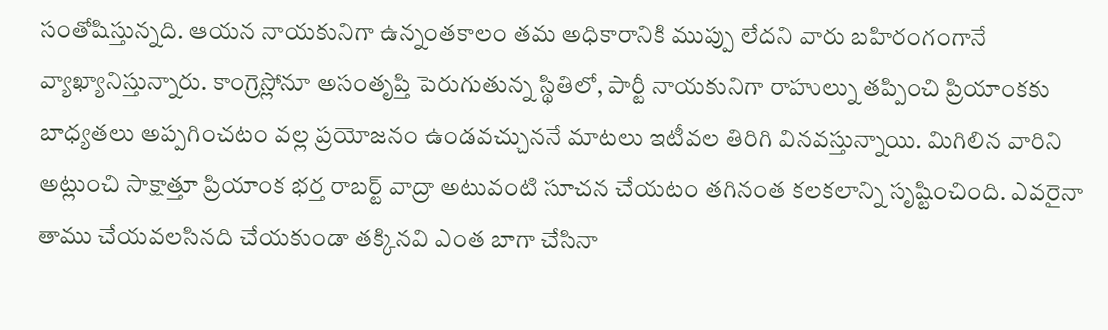సంతోషిస్తున్నది. ఆయన నాయకునిగా ఉన్నంతకాలం తమ అధికారానికి ముప్పు లేదని వారు బహిరంగంగానే వ్యాఖ్యానిస్తున్నారు. కాంగ్రెస్లోనూ అసంతృప్తి పెరుగుతున్న స్థితిలో, పార్టీ నాయకునిగా రాహుల్ను తప్పించి ప్రియాంకకు బాధ్యతలు అప్పగించటం వల్ల ప్రయోజనం ఉండవచ్చుననే మాటలు ఇటీవల తిరిగి వినవస్తున్నాయి. మిగిలిన వారిని అట్లుంచి సాక్షాత్తూ ప్రియాంక భర్త రాబర్ట్ వాద్రా అటువంటి సూచన చేయటం తగినంత కలకలాన్ని సృష్టించింది. ఎవరైనా తాము చేయవలసినది చేయకుండా తక్కినవి ఎంత బాగా చేసినా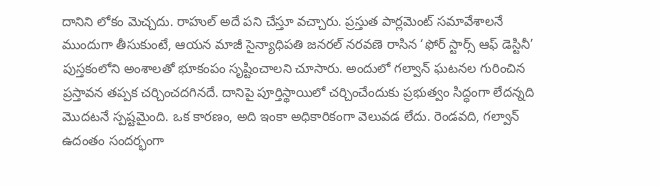దానిని లోకం మెచ్చదు. రాహుల్ అదే పని చేస్తూ వచ్చారు. ప్రస్తుత పార్లమెంట్ సమావేశాలనే ముందుగా తీసుకుంటే, ఆయన మాజీ సైన్యాధిపతి జనరల్ నరవణె రాసిన ‘ఫోర్ స్టార్స్ ఆఫ్ డెస్టినీ’ పుస్తకంలోని అంశాలతో భూకంపం సృష్టించాలని చూసారు. అందులో గల్వాన్ ఘటనల గురించిన ప్రస్తావన తప్పక చర్చించదగినదే. దానిపై పూర్తిస్థాయిలో చర్చించేందుకు ప్రభుత్వం సిద్ధంగా లేదన్నది మొదటనే స్పష్టమైంది. ఒక కారణం, అది ఇంకా అధికారికంగా వెలువడ లేదు. రెండవది, గల్వాన్ ఉదంతం సందర్భంగా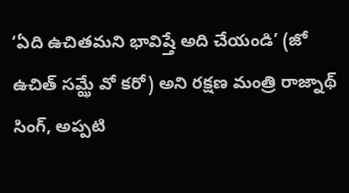‘ఏది ఉచితమని భావిష్తే అది చేయండి’ (జో ఉచిత్ సమ్ఝే వో కరో) అని రక్షణ మంత్రి రాజ్నాథ్ సింగ్, అప్పటి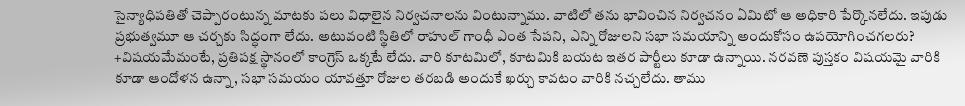సైన్యాధిపతితో చెప్పారంటున్న మాటకు పలు విధాలైన నిర్వచనాలను వింటున్నాము. వాటిలో తను భావించిన నిర్వచనం ఏమిటో ఆ అధికారి పేర్కొనలేదు. ఇపుడు ప్రభుత్వమూ ఆ చర్చకు సిద్ధంగా లేదు. అటువంటి స్థితిలో రాహుల్ గాంధీ ఎంత సేపని, ఎన్ని రోజులని సభా సమయాన్ని అందుకోసం ఉపయోగించగలరు? +విషయమేమంటే, ప్రతిపక్ష స్థానంలో కాంగ్రెస్ ఒక్కటే లేదు. వారి కూటమిలో, కూటమికి బయట ఇతర పార్టీలు కూడా ఉన్నాయి. నరవణె పుస్తకం విషయమై వారికి కూడా ఆందోళన ఉన్నా, సభా సమయం యావత్తూ రోజుల తరబడి అందుకే ఖర్చు కావటం వారికి నచ్చలేదు. తాము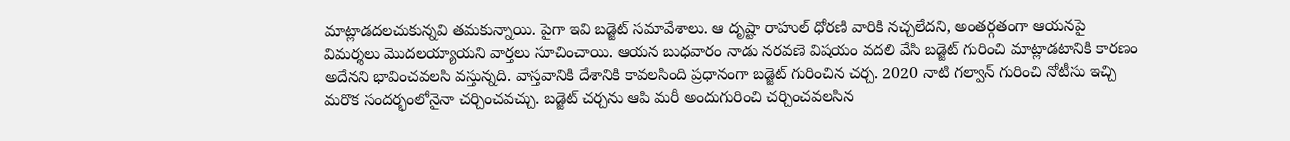మాట్లాడదలచుకున్నవి తమకున్నాయి. పైగా ఇవి బడ్జెట్ సమావేశాలు. ఆ దృష్టా రాహుల్ ధోరణి వారికి నచ్చలేదని, అంతర్గతంగా ఆయనపై విమర్శలు మొదలయ్యాయని వార్తలు సూచించాయి. ఆయన బుధవారం నాడు నరవణె విషయం వదలి వేసి బడ్జెట్ గురించి మాట్లాడటానికి కారణం అదేనని భావించవలసి వస్తున్నది. వాస్తవానికి దేశానికి కావలసింది ప్రధానంగా బడ్జెట్ గురించిన చర్చ. 2020 నాటి గల్వాన్ గురించి నోటీసు ఇచ్చి మరొక సందర్భంలోనైనా చర్చించవచ్చు. బడ్జెట్ చర్చను ఆపి మరీ అందుగురించి చర్చించవలసిన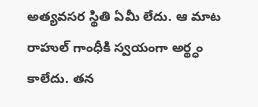అత్యవసర స్థితి ఏమీ లేదు. ఆ మాట రాహుల్ గాంధీకి స్వయంగా అర్థ్ధం కాలేదు. తన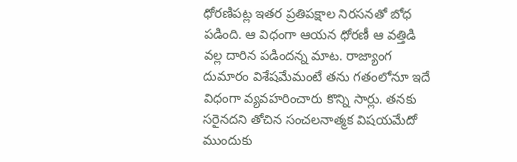ధోరణిపట్ల ఇతర ప్రతిపక్షాల నిరసనతో బోధ పడింది. ఆ విధంగా ఆయన ధోరణీ ఆ వత్తిడి వల్ల దారిన పడిందన్న మాట. రాజ్యాంగ దుమారం విశేషమేమంటే తను గతంలోనూ ఇదే విధంగా వ్యవహరించారు కొన్ని సార్లు. తనకు సరైనదని తోచిన సంచలనాత్మక విషయమేదో ముందుకు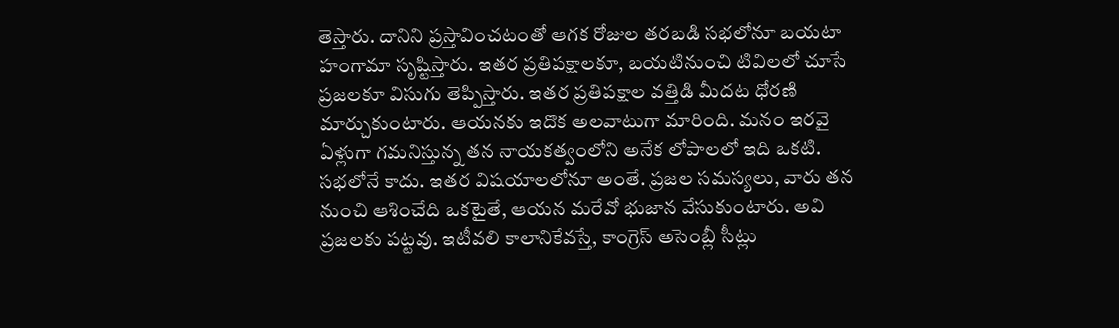తెస్తారు. దానిని ప్రస్తావించటంతో ఆగక రోజుల తరబడి సభలోనూ బయటా హంగామా సృష్టిస్తారు. ఇతర ప్రతిపక్షాలకూ, బయటినుంచి టివిలలో చూసే ప్రజలకూ విసుగు తెప్పిస్తారు. ఇతర ప్రతిపక్షాల వత్తిడి మీదట ధోరణి మార్చుకుంటారు. ఆయనకు ఇదొక అలవాటుగా మారింది. మనం ఇరవై ఏళ్లుగా గమనిస్తున్న తన నాయకత్వంలోని అనేక లోపాలలో ఇది ఒకటి. సభలోనే కాదు. ఇతర విషయాలలోనూ అంతే. ప్రజల సమస్యలు, వారు తన నుంచి ఆశించేది ఒకటైతే, ఆయన మరేవో భుజాన వేసుకుంటారు. అవి ప్రజలకు పట్టవు. ఇటీవలి కాలానికేవస్తే, కాంగ్రెస్ అసెంబ్లీ సీట్లు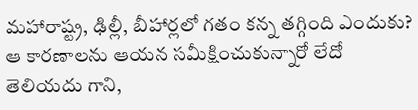మహారాష్ట్ర, ఢిల్లీ, బీహార్లలో గతం కన్న తగ్గింది ఎందుకు? ఆ కారణాలను ఆయన సమీక్షించుకున్నారో లేదో తెలియదు గాని,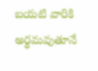బయటి వారికి అర్థమవుతూనే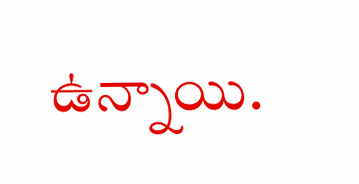ఉన్నాయి.